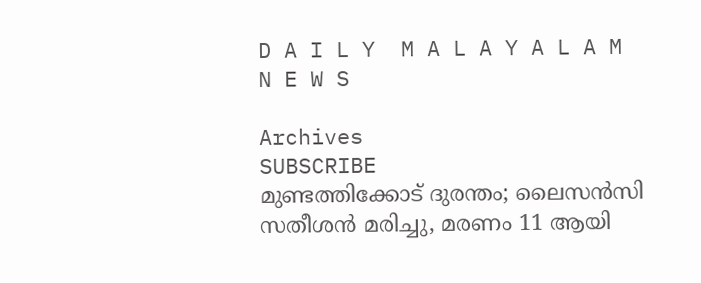D A I L Y  M A L A Y A L A M  N E W S

Archives
SUBSCRIBE
മുണ്ടത്തിക്കോട് ദുരന്തം; ലൈസൻസി സതീശൻ മരിച്ചു, മരണം 11 ആയി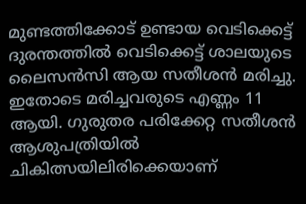മുണ്ടത്തിക്കോട് ഉണ്ടായ വെടിക്കെട്ട് ദുരന്തത്തിൽ വെടിക്കെട്ട് ശാലയുടെ ലൈസൻസി ആയ സതീശൻ മരിച്ചു. ഇതോടെ മരിച്ചവരുടെ എണ്ണം 11 ആയി. ഗുരുതര പരിക്കേറ്റ സതീശൻ ആശുപത്രിയിൽ ചികിത്സയിലിരിക്കെയാണ്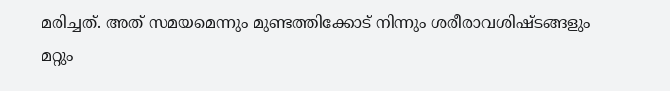മരിച്ചത്. അത് സമയമെന്നും മുണ്ടത്തിക്കോട് നിന്നും ശരീരാവശിഷ്ടങ്ങളും മറ്റും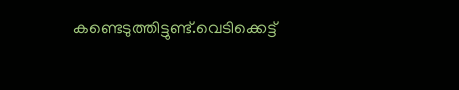കണ്ടെടുത്തിട്ടുണ്ട്.വെടിക്കെട്ട്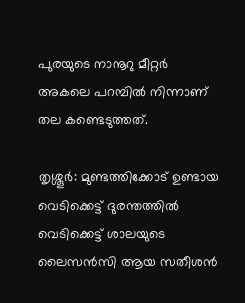പുരയുടെ നാനൂറു മീറ്റര്‍ അകലെ പറമ്പില്‍ നിന്നാണ് തല കണ്ടെടുത്തത്.

തൃശ്ശൂർ: മുണ്ടത്തിക്കോട് ഉണ്ടായ വെടിക്കെട്ട് ദുരന്തത്തിൽ വെടിക്കെട്ട് ശാലയുടെ ലൈസൻസി ആയ സതീശൻ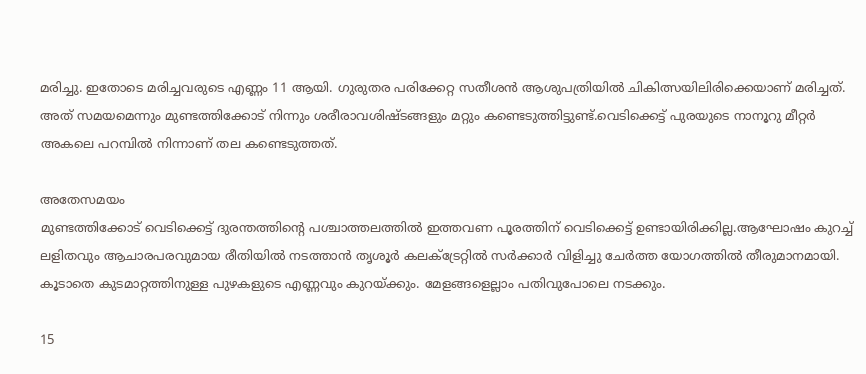മരിച്ചു. ഇതോടെ മരിച്ചവരുടെ എണ്ണം 11 ആയി. ഗുരുതര പരിക്കേറ്റ സതീശൻ ആശുപത്രിയിൽ ചികിത്സയിലിരിക്കെയാണ് മരിച്ചത്. അത് സമയമെന്നും മുണ്ടത്തിക്കോട് നിന്നും ശരീരാവശിഷ്ടങ്ങളും മറ്റും കണ്ടെടുത്തിട്ടുണ്ട്.വെടിക്കെട്ട് പുരയുടെ നാനൂറു മീറ്റര്‍ അകലെ പറമ്പില്‍ നിന്നാണ് തല കണ്ടെടുത്തത്.

അതേസമയം
മുണ്ടത്തിക്കോട് വെടിക്കെട്ട് ദുരന്തത്തിന്റെ പശ്ചാത്തലത്തിൽ ഇത്തവണ പൂരത്തിന് വെടിക്കെട്ട് ഉണ്ടായിരിക്കില്ല.ആഘോഷം കുറച്ച് ലളിതവും ആചാരപരവുമായ രീതിയില്‍ നടത്താന്‍ തൃശൂര്‍ കലക്ട്രേറ്റില്‍ സര്‍ക്കാര്‍ വിളിച്ചു ചേർത്ത യോഗത്തിൽ തീരുമാനമായി. കൂടാതെ കുടമാറ്റത്തിനുള്ള പുഴകളുടെ എണ്ണവും കുറയ്ക്കും. മേളങ്ങളെല്ലാം പതിവുപോലെ നടക്കും.

15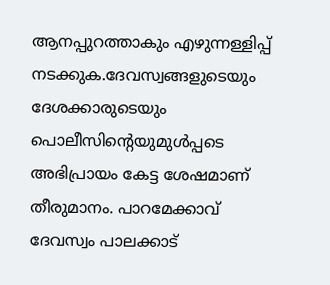ആനപ്പുറത്താകും എഴുന്നള്ളിപ്പ് നടക്കുക.ദേവസ്വങ്ങളുടെയും ദേശക്കാരുടെയും പൊലീസിന്‍റെയുമുള്‍പ്പടെ അഭിപ്രായം കേട്ട ശേഷമാണ് തീരുമാനം. പാറമേക്കാവ് ദേവസ്വം പാലക്കാട്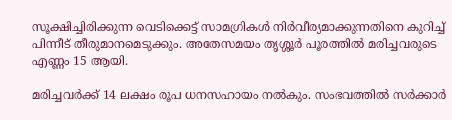സൂക്ഷിച്ചിരിക്കുന്ന വെടിക്കെട്ട് സാമഗ്രികൾ നിർവീര്യമാക്കുന്നതിനെ കുറിച്ച് പിന്നീട് തീരുമാനമെടുക്കും. അതേസമയം തൃശ്ശൂർ പൂരത്തിൽ മരിച്ചവരുടെ എണ്ണം 15 ആയി.

മരിച്ചവർക്ക് 14 ലക്ഷം രൂപ ധനസഹായം നൽകും. സംഭവത്തിൽ സർക്കാർ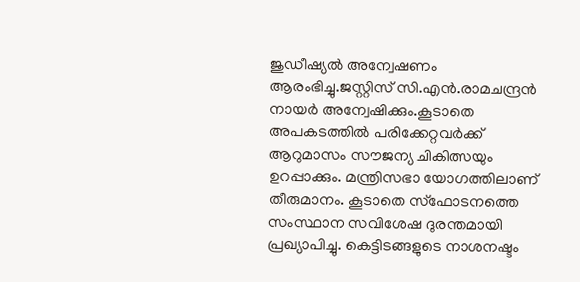ജുഡീഷ്യൽ അന്വേഷണം ആരംഭിച്ചു.ജസ്റ്റിസ് സി.എന്‍.രാമചന്ദ്രന്‍ നായര്‍ അന്വേഷിക്കും.കൂടാതെ അപകടത്തിൽ പരിക്കേറ്റവർക്ക് ആറുമാസം സൗജന്യ ചികിത്സയും ഉറപ്പാക്കും. മന്ത്രിസഭാ യോഗത്തിലാണ് തീരുമാനം. കൂടാതെ സ്ഫോടനത്തെ സംസ്ഥാന സവിശേഷ ദുരന്തമായി പ്രഖ്യാപിച്ചു. കെട്ടിടങ്ങളുടെ നാശനഷ്ടം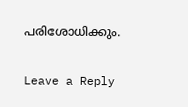പരിശോധിക്കും.

Leave a Reply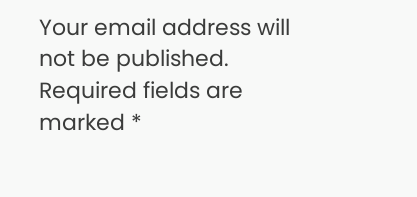Your email address will not be published. Required fields are marked *